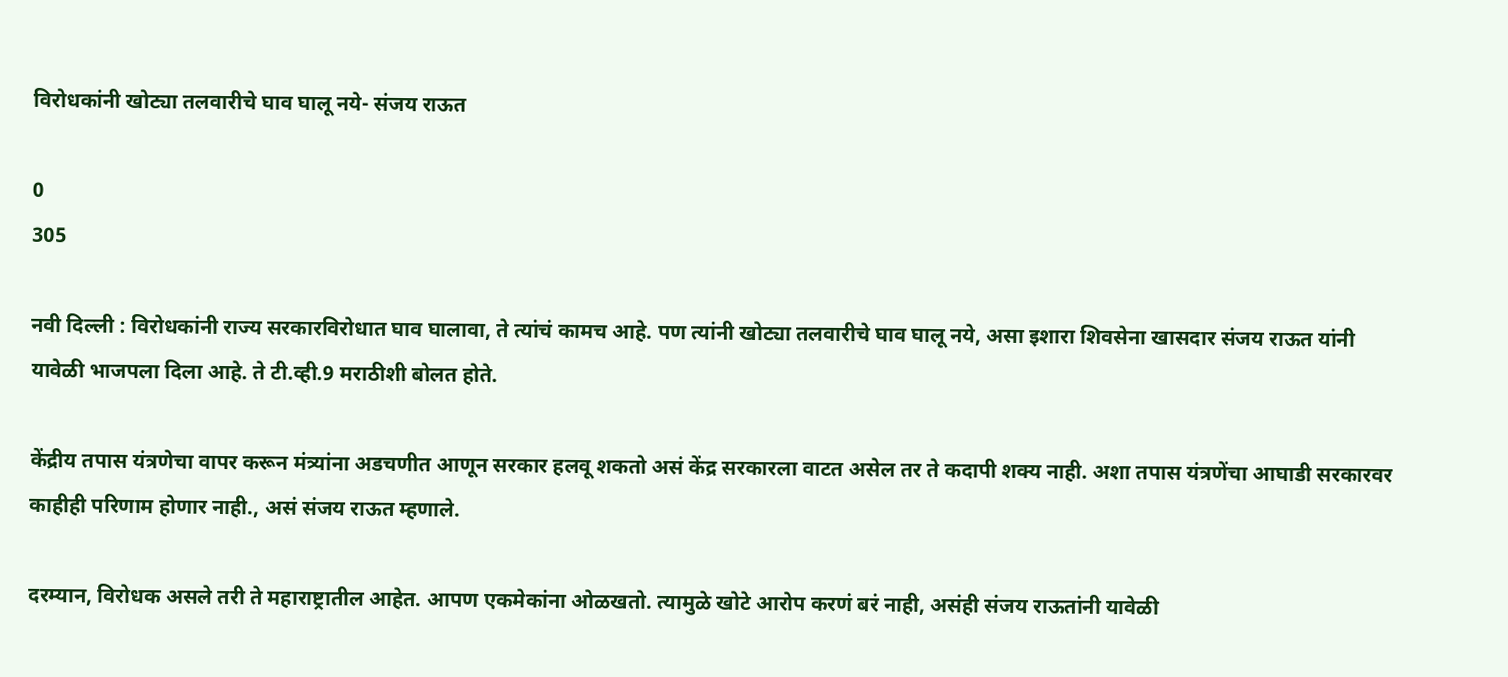विरोधकांनी खोट्या तलवारीचे घाव घालू नये- संजय राऊत

0
305

नवी दिल्ली : विरोधकांनी राज्य सरकारविरोधात घाव घालावा, ते त्यांचं कामच आहे. पण त्यांनी खोट्या तलवारीचे घाव घालू नये, असा इशारा शिवसेना खासदार संजय राऊत यांनी यावेळी भाजपला दिला आहे. ते टी.व्ही.9 मराठीशी बोलत होते.

केंद्रीय तपास यंत्रणेचा वापर करून मंत्र्यांना अडचणीत आणून सरकार हलवू शकतो असं केंद्र सरकारला वाटत असेल तर ते कदापी शक्य नाही. अशा तपास यंत्रणेंचा आघाडी सरकारवर काहीही परिणाम होणार नाही., असं संजय राऊत म्हणाले.

दरम्यान, विरोधक असले तरी ते महाराष्ट्रातील आहेत. आपण एकमेकांना ओळखतो. त्यामुळे खोटे आरोप करणं बरं नाही, असंही संजय राऊतांनी यावेळी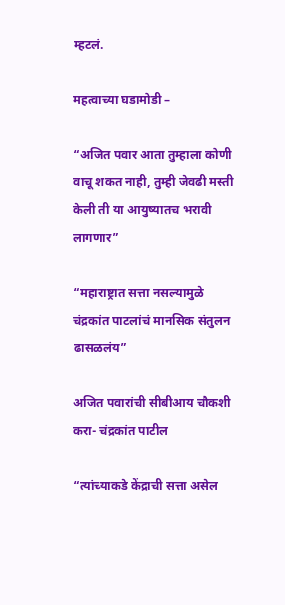म्हटलं.

महत्वाच्या घडामोडी –

“अजित पवार आता तुम्हाला कोणी वाचू शकत नाही, तुम्ही जेवढी मस्ती केली ती या आयुष्यातच भरावी लागणार”

“महाराष्ट्रात सत्ता नसल्यामुळे चंद्रकांत पाटलांचं मानसिक संतुलन ढासळलंय”

अजित पवारांची सीबीआय चौकशी करा- चंद्रकांत पाटील

“त्यांच्याकडे केंद्राची सत्ता असेल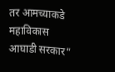तर आमच्याकडे महाविकास आघाडी सरकार”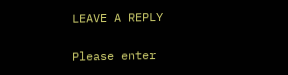LEAVE A REPLY

Please enter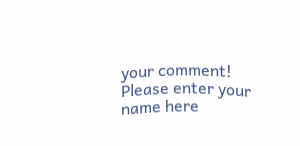your comment!
Please enter your name here